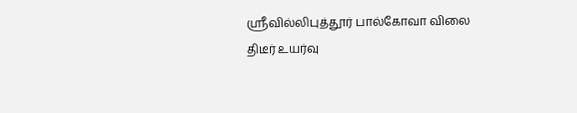ஸ்ரீவில்லிபுத்தூர் பால்கோவா விலை திடீர் உயர்வு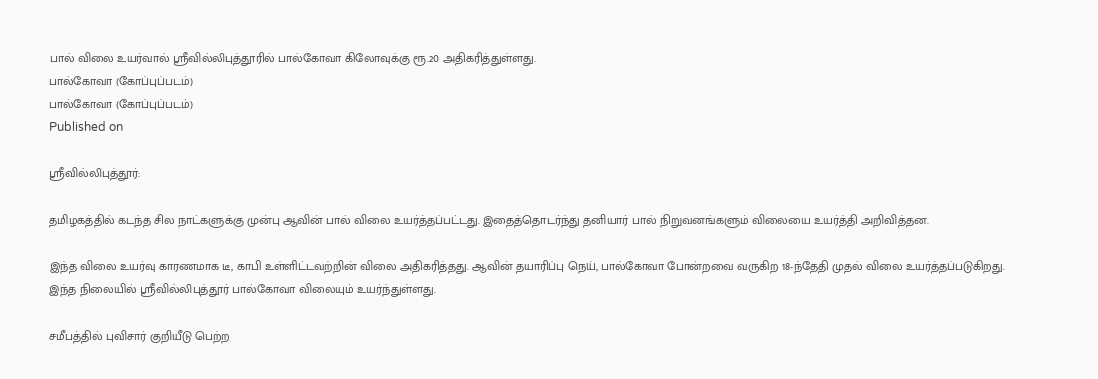பால் விலை உயர்வால் ஸ்ரீவில்லிபுத்தூரில் பால்கோவா கிலோவுக்கு ரூ.20 அதிகரித்துள்ளது.
பால்கோவா (கோப்புப்படம்)
பால்கோவா (கோப்புப்படம்)
Published on

ஸ்ரீவில்லிபுத்தூர்:

தமிழகத்தில் கடந்த சில நாட்களுக்கு முன்பு ஆவின் பால் விலை உயர்த்தப்பட்டது. இதைத்தொடர்ந்து தனியார் பால் நிறுவனங்களும் விலையை உயர்த்தி அறிவித்தன.

இந்த விலை உயர்வு காரணமாக டீ, காபி உள்ளிட்டவற்றின் விலை அதிகரித்தது. ஆவின் தயாரிப்பு நெய், பால்கோவா போன்றவை வருகிற 18-ந்தேதி முதல் விலை உயர்த்தப்படுகிறது. இந்த நிலையில் ஸ்ரீவில்லிபுத்தூர் பால்கோவா விலையும் உயர்ந்துள்ளது.

சமீபத்தில் புவிசார் குறியீடு பெற்ற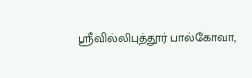ஸ்ரீவில்லிபுத்தூர் பால்கோவா,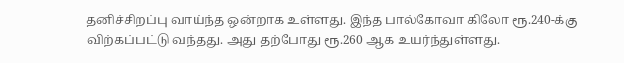தனிச்சிறப்பு வாய்ந்த ஒன்றாக உள்ளது. இந்த பால்கோவா கிலோ ரூ.240-க்கு விற்கப்பட்டு வந்தது. அது தற்போது ரூ.260 ஆக உயர்ந்துள்ளது.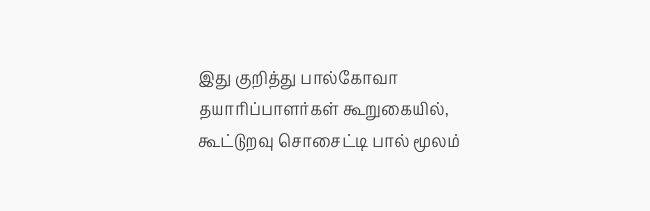இது குறித்து பால்கோவா தயாரிப்பாளர்கள் கூறுகையில், கூட்டுறவு சொசைட்டி பால் மூலம்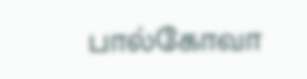பால்கோவா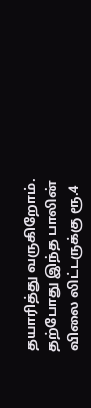தயாரித்து வருகிறோம். தற்போது இந்த பாலின் விலை லிட்டருக்கு ரூ.4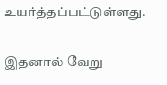உயர்த்தப்பட்டுள்ளது.

இதனால் வேறு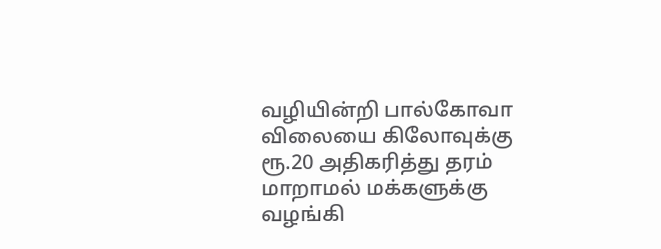வழியின்றி பால்கோவா விலையை கிலோவுக்கு ரூ.20 அதிகரித்து தரம் மாறாமல் மக்களுக்கு வழங்கி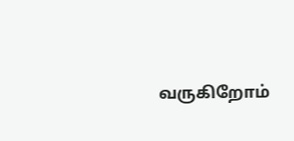வருகிறோம்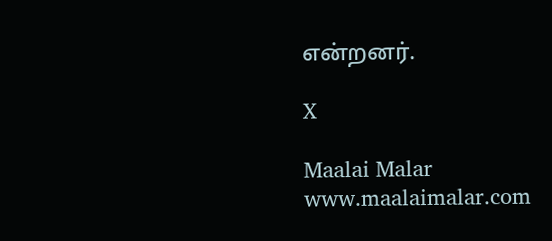என்றனர்.

X

Maalai Malar
www.maalaimalar.com